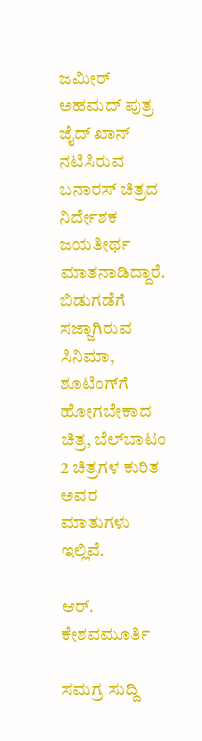ಜಮೀರ್ ಅಹಮದ್ ಪುತ್ರ ಜೈದ್ ಖಾನ್ ನಟಿಸಿರುವ ಬನಾರಸ್ ಚಿತ್ರದ ನಿರ್ದೇಶಕ ಜಯತೀರ್ಥ ಮಾತನಾಡಿದ್ದಾರೆ. ಬಿಡುಗಡೆಗೆ ಸಜ್ಜಾಗಿರುವ ಸಿನಿಮಾ, ಶೂಟಿಂಗ್‌ಗೆ ಹೋಗಬೇಕಾದ ಚಿತ್ರ, ಬೆಲ್‌ಬಾಟಂ 2 ಚಿತ್ರಗಳ ಕುರಿತ ಅವರ ಮಾತುಗಳು ಇಲ್ಲಿವೆ.

ಆರ್. ಕೇಶವಮೂರ್ತಿ

ಸಮಗ್ರ ಸುದ್ದಿ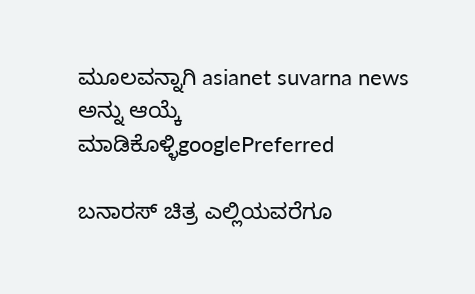ಮೂಲವನ್ನಾಗಿ asianet suvarna news ಅನ್ನು ಆಯ್ಕೆ ಮಾಡಿಕೊಳ್ಳಿgooglePreferred

ಬನಾರಸ್ ಚಿತ್ರ ಎಲ್ಲಿಯವರೆಗೂ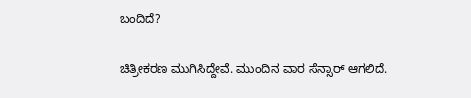ಬಂದಿದೆ?

ಚಿತ್ರೀಕರಣ ಮುಗಿಸಿದ್ದೇವೆ. ಮುಂದಿನ ವಾರ ಸೆನ್ಸಾರ್ ಆಗಲಿದೆ.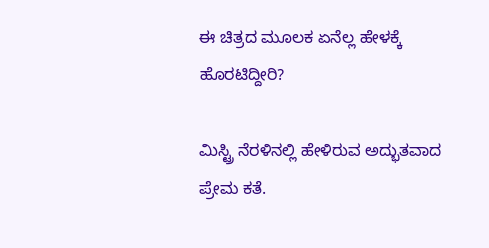ಈ ಚಿತ್ರದ ಮೂಲಕ ಏನೆಲ್ಲ ಹೇಳಕ್ಕೆ ಹೊರಟಿದ್ದೀರಿ?

ಮಿಸ್ಟ್ರಿ ನೆರಳಿನಲ್ಲಿ ಹೇಳಿರುವ ಅದ್ಭುತವಾದ ಪ್ರೇಮ ಕತೆ.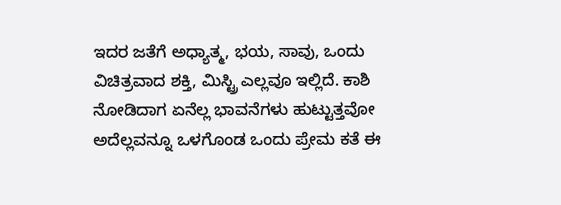ಇದರ ಜತೆಗೆ ಅಧ್ಯಾತ್ಮ, ಭಯ, ಸಾವು, ಒಂದು ವಿಚಿತ್ರವಾದ ಶಕ್ತಿ, ಮಿಸ್ಟ್ರಿ ಎಲ್ಲವೂ ಇಲ್ಲಿದೆ. ಕಾಶಿ ನೋಡಿದಾಗ ಏನೆಲ್ಲ ಭಾವನೆಗಳು ಹುಟ್ಟುತ್ತವೋ ಅದೆಲ್ಲವನ್ನೂ ಒಳಗೊಂಡ ಒಂದು ಪ್ರೇಮ ಕತೆ ಈ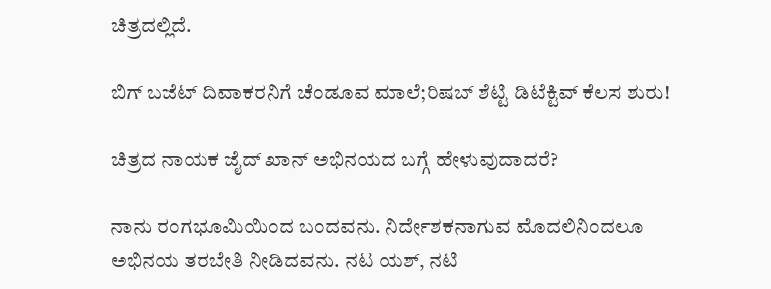ಚಿತ್ರದಲ್ಲಿದೆ.

ಬಿಗ್‌ ಬಜೆಟ್‌ ದಿವಾಕರನಿಗೆ ಚೆಂಡೂವ ಮಾಲೆ;ರಿಷಬ್‌ ಶೆಟ್ಟಿ ಡಿಟೆಕ್ಟಿವ್‌ ಕೆಲಸ ಶುರು!

ಚಿತ್ರದ ನಾಯಕ ಜೈದ್ ಖಾನ್ ಅಭಿನಯದ ಬಗ್ಗೆ ಹೇಳುವುದಾದರೆ?

ನಾನು ರಂಗಭೂಮಿಯಿಂದ ಬಂದವನು. ನಿರ್ದೇಶಕನಾಗುವ ಮೊದಲಿನಿಂದಲೂ ಅಭಿನಯ ತರಬೇತಿ ನೀಡಿದವನು. ನಟ ಯಶ್, ನಟಿ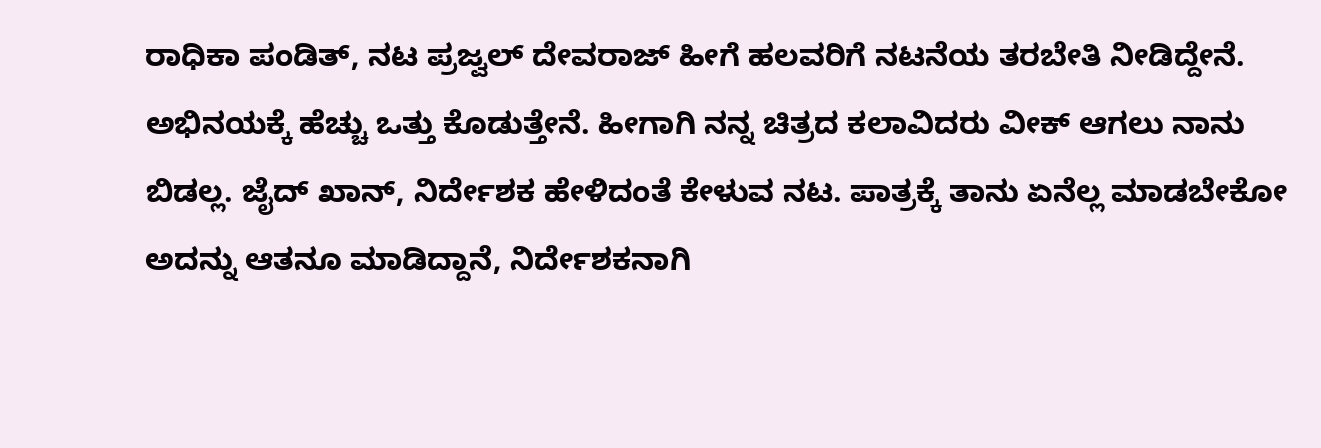ರಾಧಿಕಾ ಪಂಡಿತ್, ನಟ ಪ್ರಜ್ವಲ್ ದೇವರಾಜ್ ಹೀಗೆ ಹಲವರಿಗೆ ನಟನೆಯ ತರಬೇತಿ ನೀಡಿದ್ದೇನೆ. ಅಭಿನಯಕ್ಕೆ ಹೆಚ್ಚು ಒತ್ತು ಕೊಡುತ್ತೇನೆ. ಹೀಗಾಗಿ ನನ್ನ ಚಿತ್ರದ ಕಲಾವಿದರು ವೀಕ್ ಆಗಲು ನಾನು ಬಿಡಲ್ಲ. ಜೈದ್ ಖಾನ್, ನಿರ್ದೇಶಕ ಹೇಳಿದಂತೆ ಕೇಳುವ ನಟ. ಪಾತ್ರಕ್ಕೆ ತಾನು ಏನೆಲ್ಲ ಮಾಡಬೇಕೋ ಅದನ್ನು ಆತನೂ ಮಾಡಿದ್ದಾನೆ, ನಿರ್ದೇಶಕನಾಗಿ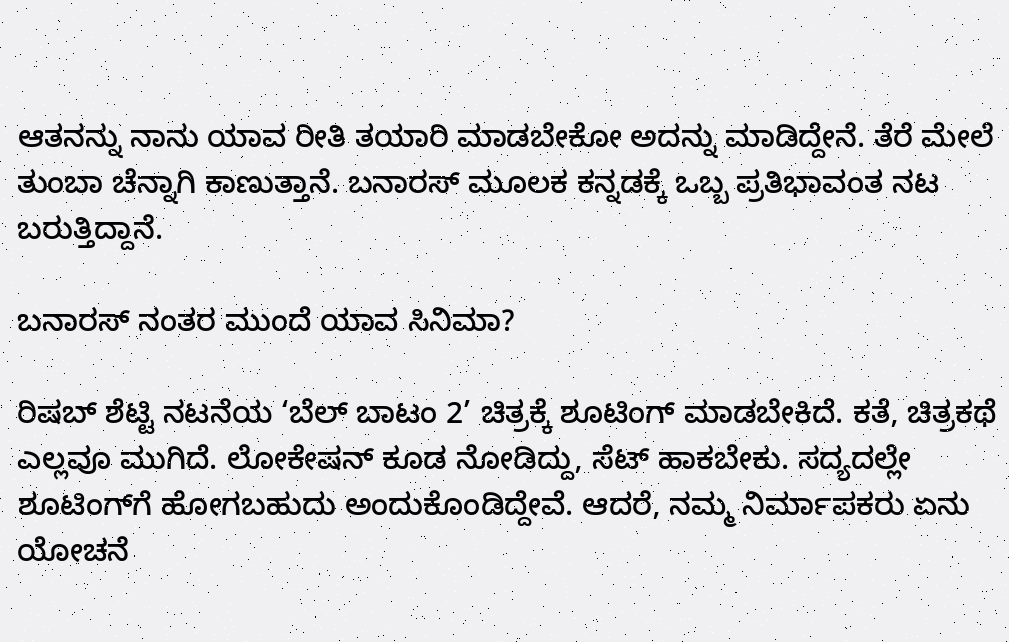ಆತನನ್ನು ನಾನು ಯಾವ ರೀತಿ ತಯಾರಿ ಮಾಡಬೇಕೋ ಅದನ್ನು ಮಾಡಿದ್ದೇನೆ. ತೆರೆ ಮೇಲೆ ತುಂಬಾ ಚೆನ್ನಾಗಿ ಕಾಣುತ್ತಾನೆ. ಬನಾರಸ್ ಮೂಲಕ ಕನ್ನಡಕ್ಕೆ ಒಬ್ಬ ಪ್ರತಿಭಾವಂತ ನಟ ಬರುತ್ತಿದ್ದಾನೆ.

ಬನಾರಸ್ ನಂತರ ಮುಂದೆ ಯಾವ ಸಿನಿಮಾ?

ರಿಷಬ್ ಶೆಟ್ಟಿ ನಟನೆಯ ‘ಬೆಲ್ ಬಾಟಂ 2’ ಚಿತ್ರಕ್ಕೆ ಶೂಟಿಂಗ್ ಮಾಡಬೇಕಿದೆ. ಕತೆ, ಚಿತ್ರಕಥೆ ಎಲ್ಲವೂ ಮುಗಿದೆ. ಲೋಕೇಷನ್ ಕೂಡ ನೋಡಿದ್ದು, ಸೆಟ್ ಹಾಕಬೇಕು. ಸದ್ಯದಲ್ಲೇ ಶೂಟಿಂಗ್‌ಗೆ ಹೋಗಬಹುದು ಅಂದುಕೊಂಡಿದ್ದೇವೆ. ಆದರೆ, ನಮ್ಮ ನಿರ್ಮಾಪಕರು ಏನು ಯೋಚನೆ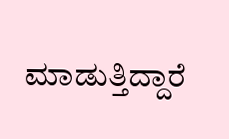ಮಾಡುತ್ತಿದ್ದಾರೆ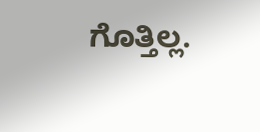ಗೊತ್ತಿಲ್ಲ.